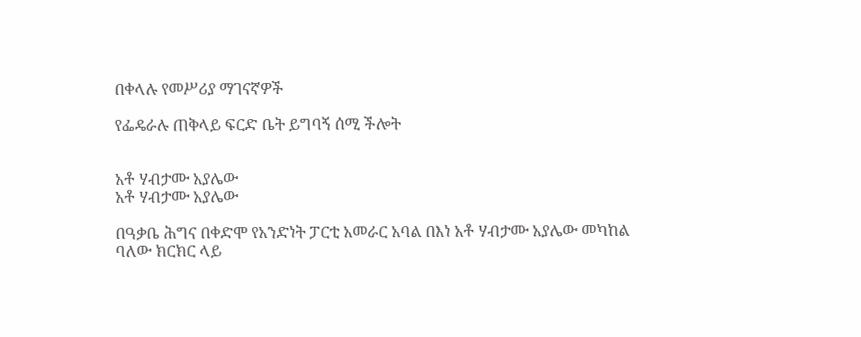በቀላሉ የመሥሪያ ማገናኛዎች

የፌዴራሉ ጠቅላይ ፍርድ ቤት ይግባኝ ሰሚ ችሎት


አቶ ሃብታሙ አያሌው
አቶ ሃብታሙ አያሌው

በዓቃቤ ሕግና በቀድሞ የአንድነት ፓርቲ አመራር አባል በእነ አቶ ሃብታሙ አያሌው መካከል ባለው ክርክር ላይ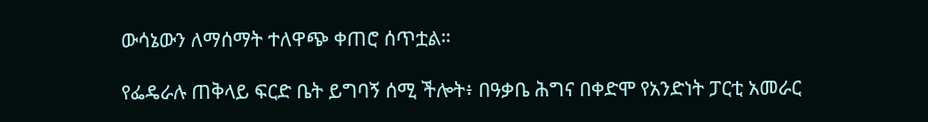ውሳኔውን ለማሰማት ተለዋጭ ቀጠሮ ሰጥቷል።

የፌዴራሉ ጠቅላይ ፍርድ ቤት ይግባኝ ሰሚ ችሎት፥ በዓቃቤ ሕግና በቀድሞ የአንድነት ፓርቲ አመራር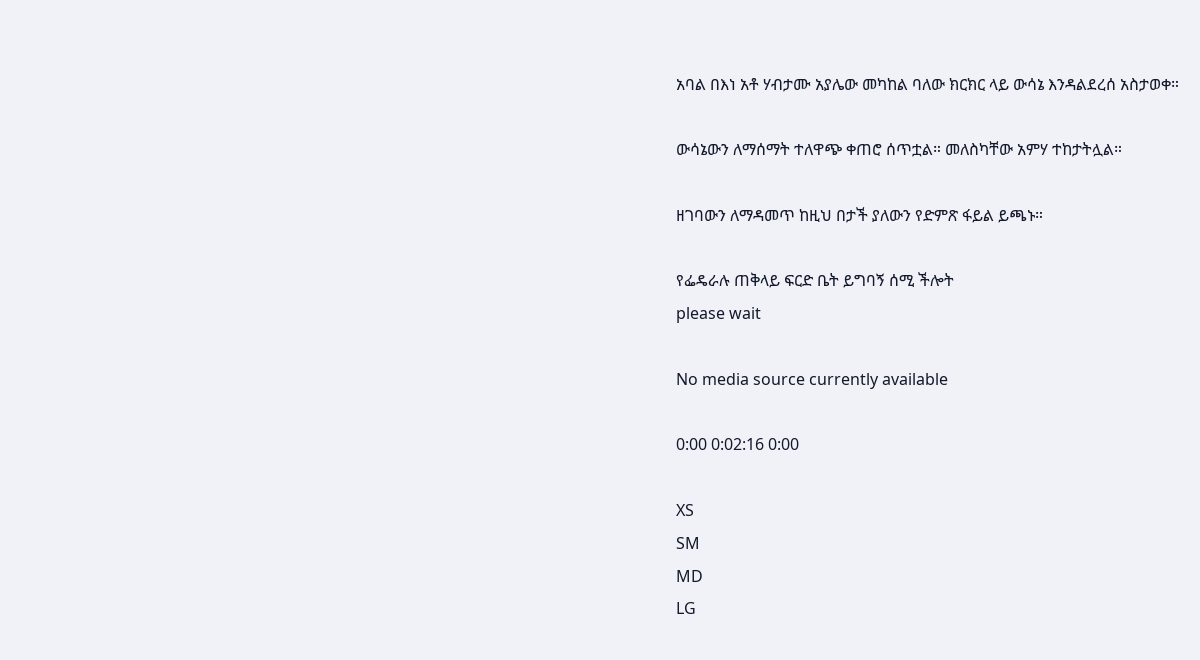አባል በእነ አቶ ሃብታሙ አያሌው መካከል ባለው ክርክር ላይ ውሳኔ እንዳልደረሰ አስታወቀ።

ውሳኔውን ለማሰማት ተለዋጭ ቀጠሮ ሰጥቷል። መለስካቸው አምሃ ተከታትሏል።

ዘገባውን ለማዳመጥ ከዚህ በታች ያለውን የድምጽ ፋይል ይጫኑ።

የፌዴራሉ ጠቅላይ ፍርድ ቤት ይግባኝ ሰሚ ችሎት
please wait

No media source currently available

0:00 0:02:16 0:00

XS
SM
MD
LG